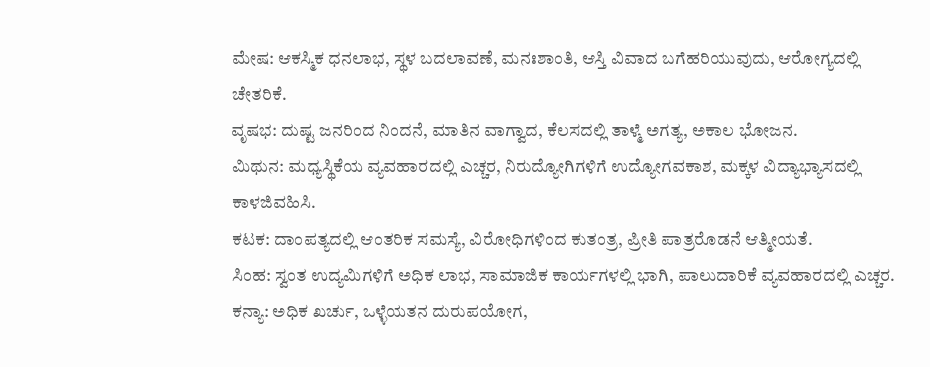ಮೇಷ: ಆಕಸ್ಮಿಕ ಧನಲಾಭ, ಸ್ಥಳ ಬದಲಾವಣೆ, ಮನಃಶಾಂತಿ, ಆಸ್ತಿ ವಿವಾದ ಬಗೆಹರಿಯುವುದು, ಆರೋಗ್ಯದಲ್ಲಿ ಚೇತರಿಕೆ.
ವೃಷಭ: ದುಷ್ಟ ಜನರಿಂದ ನಿಂದನೆ, ಮಾತಿನ ವಾಗ್ವಾದ, ಕೆಲಸದಲ್ಲಿ ತಾಳ್ಮೆ ಅಗತ್ಯ, ಅಕಾಲ ಭೋಜನ.
ಮಿಥುನ: ಮಧ್ಯಸ್ಥಿಕೆಯ ವ್ಯವಹಾರದಲ್ಲಿ ಎಚ್ಚರ, ನಿರುದ್ಯೋಗಿಗಳಿಗೆ ಉದ್ಯೋಗವಕಾಶ, ಮಕ್ಕಳ ವಿದ್ಯಾಭ್ಯಾಸದಲ್ಲಿ ಕಾಳಜಿವಹಿಸಿ.
ಕಟಕ: ದಾಂಪತ್ಯದಲ್ಲಿ ಆಂತರಿಕ ಸಮಸ್ಯೆ, ವಿರೋಧಿಗಳಿಂದ ಕುತಂತ್ರ, ಪ್ರೀತಿ ಪಾತ್ರರೊಡನೆ ಆತ್ಮೀಯತೆ.
ಸಿಂಹ: ಸ್ವಂತ ಉದ್ಯಮಿಗಳಿಗೆ ಅಧಿಕ ಲಾಭ, ಸಾಮಾಜಿಕ ಕಾರ್ಯಗಳಲ್ಲಿ ಭಾಗಿ, ಪಾಲುದಾರಿಕೆ ವ್ಯವಹಾರದಲ್ಲಿ ಎಚ್ಚರ.
ಕನ್ಯಾ: ಅಧಿಕ ಖರ್ಚು, ಒಳ್ಳೆಯತನ ದುರುಪಯೋಗ,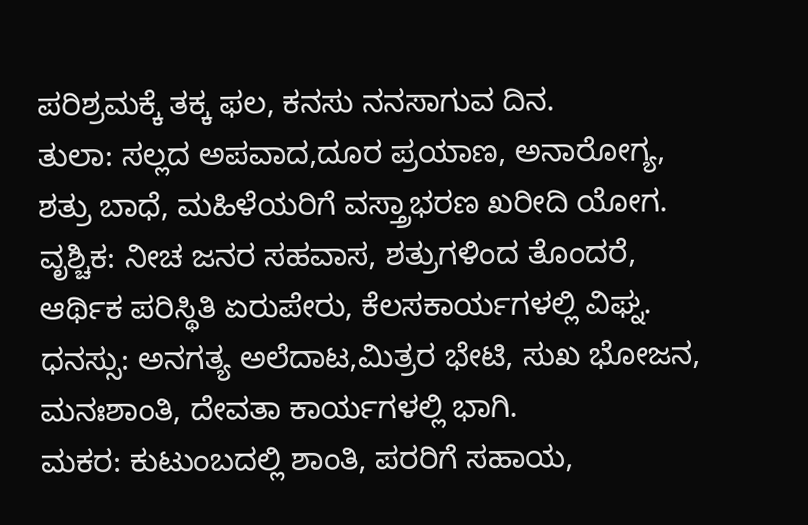ಪರಿಶ್ರಮಕ್ಕೆ ತಕ್ಕ ಫಲ, ಕನಸು ನನಸಾಗುವ ದಿನ.
ತುಲಾ: ಸಲ್ಲದ ಅಪವಾದ,ದೂರ ಪ್ರಯಾಣ, ಅನಾರೋಗ್ಯ, ಶತ್ರು ಬಾಧೆ, ಮಹಿಳೆಯರಿಗೆ ವಸ್ತ್ರಾಭರಣ ಖರೀದಿ ಯೋಗ.
ವೃಶ್ಚಿಕ: ನೀಚ ಜನರ ಸಹವಾಸ, ಶತ್ರುಗಳಿಂದ ತೊಂದರೆ, ಆರ್ಥಿಕ ಪರಿಸ್ಥಿತಿ ಏರುಪೇರು, ಕೆಲಸಕಾರ್ಯಗಳಲ್ಲಿ ವಿಘ್ನ.
ಧನಸ್ಸು: ಅನಗತ್ಯ ಅಲೆದಾಟ,ಮಿತ್ರರ ಭೇಟಿ, ಸುಖ ಭೋಜನ, ಮನಃಶಾಂತಿ, ದೇವತಾ ಕಾರ್ಯಗಳಲ್ಲಿ ಭಾಗಿ.
ಮಕರ: ಕುಟುಂಬದಲ್ಲಿ ಶಾಂತಿ, ಪರರಿಗೆ ಸಹಾಯ,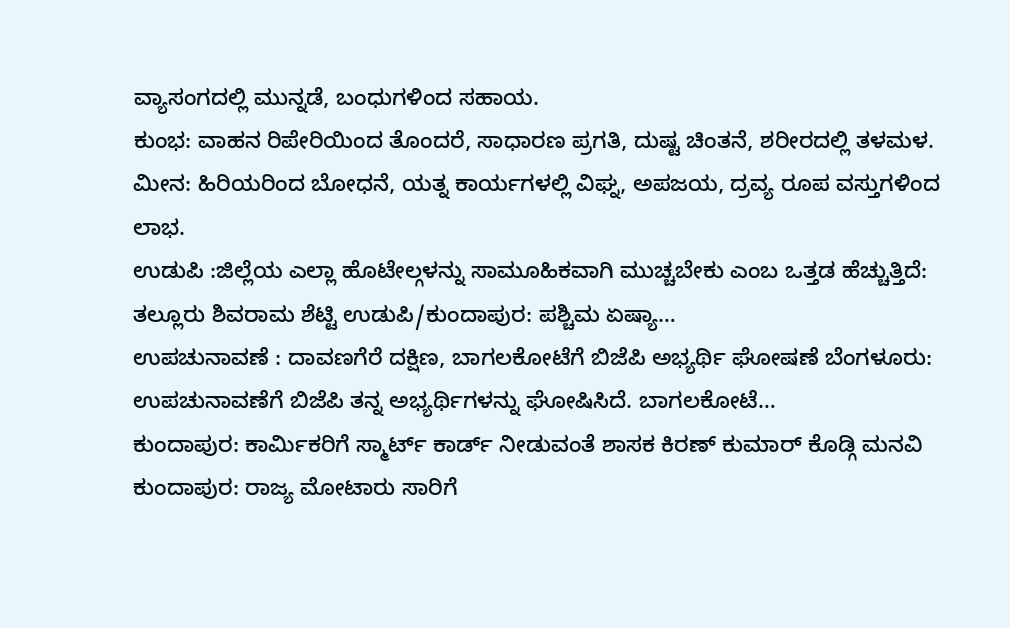ವ್ಯಾಸಂಗದಲ್ಲಿ ಮುನ್ನಡೆ, ಬಂಧುಗಳಿಂದ ಸಹಾಯ.
ಕುಂಭ: ವಾಹನ ರಿಪೇರಿಯಿಂದ ತೊಂದರೆ, ಸಾಧಾರಣ ಪ್ರಗತಿ, ದುಷ್ಟ ಚಿಂತನೆ, ಶರೀರದಲ್ಲಿ ತಳಮಳ.
ಮೀನ: ಹಿರಿಯರಿಂದ ಬೋಧನೆ, ಯತ್ನ ಕಾರ್ಯಗಳಲ್ಲಿ ವಿಘ್ನ, ಅಪಜಯ, ದ್ರವ್ಯ ರೂಪ ವಸ್ತುಗಳಿಂದ ಲಾಭ.
ಉಡುಪಿ :ಜಿಲ್ಲೆಯ ಎಲ್ಲಾ ಹೊಟೇಲ್ಗಳನ್ನು ಸಾಮೂಹಿಕವಾಗಿ ಮುಚ್ಚಬೇಕು ಎಂಬ ಒತ್ತಡ ಹೆಚ್ಚುತ್ತಿದೆ: ತಲ್ಲೂರು ಶಿವರಾಮ ಶೆಟ್ಟಿ ಉಡುಪಿ/ಕುಂದಾಪುರ: ಪಶ್ಚಿಮ ಏಷ್ಯಾ…
ಉಪಚುನಾವಣೆ : ದಾವಣಗೆರೆ ದಕ್ಷಿಣ, ಬಾಗಲಕೋಟೆಗೆ ಬಿಜೆಪಿ ಅಭ್ಯರ್ಥಿ ಘೋಷಣೆ ಬೆಂಗಳೂರು: ಉಪಚುನಾವಣೆಗೆ ಬಿಜೆಪಿ ತನ್ನ ಅಭ್ಯರ್ಥಿಗಳನ್ನು ಘೋಷಿಸಿದೆ. ಬಾಗಲಕೋಟೆ…
ಕುಂದಾಪುರ: ಕಾರ್ಮಿಕರಿಗೆ ಸ್ಮಾರ್ಟ್ ಕಾರ್ಡ್ ನೀಡುವಂತೆ ಶಾಸಕ ಕಿರಣ್ ಕುಮಾರ್ ಕೊಡ್ಗಿ ಮನವಿ ಕುಂದಾಪುರ: ರಾಜ್ಯ ಮೋಟಾರು ಸಾರಿಗೆ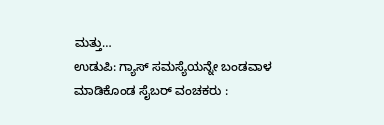ಮತ್ತು…
ಉಡುಪಿ: ಗ್ಯಾಸ್ ಸಮಸ್ಯೆಯನ್ನೇ ಬಂಡವಾಳ ಮಾಡಿಕೊಂಡ ಸೈಬರ್ ವಂಚಕರು :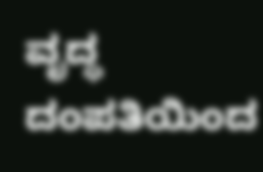ವೃದ್ಧ ದಂಪತಿಯಿಂದ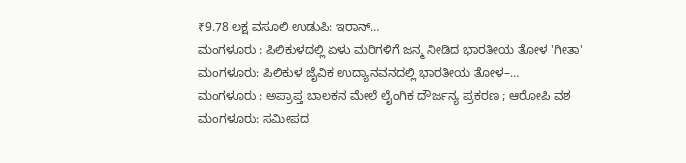₹9.78 ಲಕ್ಷ ವಸೂಲಿ ಉಡುಪಿ: ಇರಾನ್…
ಮಂಗಳೂರು : ಪಿಲಿಕುಳದಲ್ಲಿ ಏಳು ಮರಿಗಳಿಗೆ ಜನ್ಮ ನೀಡಿದ ಭಾರತೀಯ ತೋಳ 'ಗೀತಾ' ಮಂಗಳೂರು: ಪಿಲಿಕುಳ ಜೈವಿಕ ಉದ್ಯಾನವನದಲ್ಲಿ ಭಾರತೀಯ ತೋಳ–…
ಮಂಗಳೂರು : ಅಪ್ರಾಪ್ತ ಬಾಲಕನ ಮೇಲೆ ಲೈಂಗಿಕ ದೌರ್ಜನ್ಯ ಪ್ರಕರಣ ; ಆರೋಪಿ ವಶ ಮಂಗಳೂರು: ಸಮೀಪದ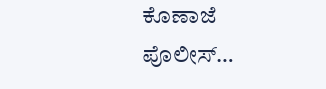ಕೊಣಾಜೆ ಪೊಲೀಸ್…